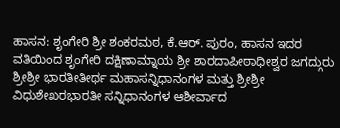ಹಾಸನ: ಶೃಂಗೇರಿ ಶ್ರೀ ಶಂಕರಮಠ, ಕೆ.ಆರ್. ಪುರಂ, ಹಾಸನ ಇದರ ವತಿಯಿಂದ ಶೃಂಗೇರಿ ದಕ್ಷಿಣಾಮ್ನಾಯ ಶ್ರೀ ಶಾರದಾಪೀಠಾಧೀಶ್ವರ ಜಗದ್ಗುರು ಶ್ರೀಶ್ರೀ ಭಾರತೀತೀರ್ಥ ಮಹಾಸನ್ನಿಧಾನಂಗಳ ಮತ್ತು ಶ್ರೀಶ್ರೀ ವಿಧುಶೇಖರಭಾರತೀ ಸನ್ನಿಧಾನಂಗಳ ಆಶೀರ್ವಾದ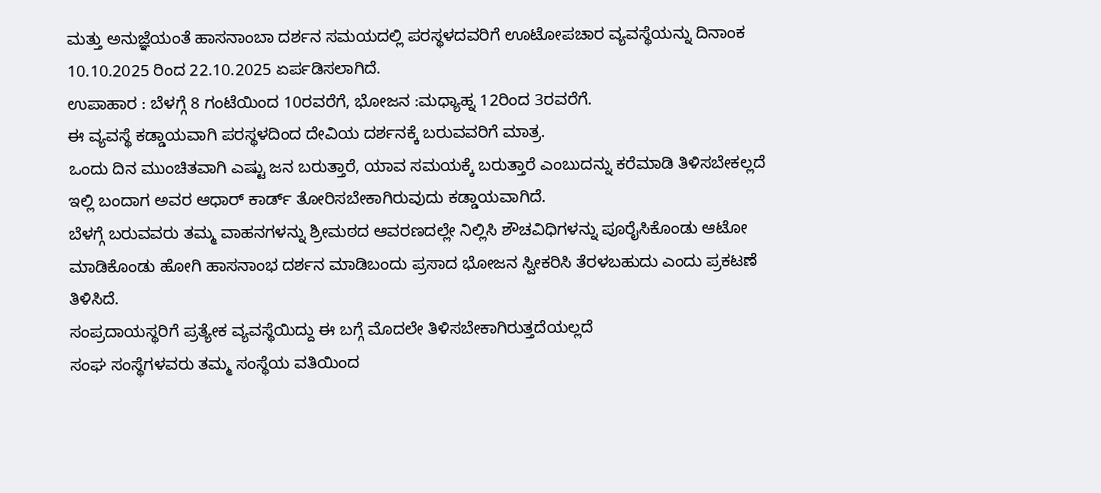ಮತ್ತು ಅನುಜ್ಞೆಯಂತೆ ಹಾಸನಾಂಬಾ ದರ್ಶನ ಸಮಯದಲ್ಲಿ ಪರಸ್ಥಳದವರಿಗೆ ಊಟೋಪಚಾರ ವ್ಯವಸ್ಥೆಯನ್ನು ದಿನಾಂಕ 10.10.2025 ರಿಂದ 22.10.2025 ಏರ್ಪಡಿಸಲಾಗಿದೆ.
ಉಪಾಹಾರ : ಬೆಳಗ್ಗೆ 8 ಗಂಟೆಯಿಂದ 10ರವರೆಗೆ, ಭೋಜನ :ಮಧ್ಯಾಹ್ನ 12ರಿಂದ 3ರವರೆಗೆ.
ಈ ವ್ಯವಸ್ಥೆ ಕಡ್ಡಾಯವಾಗಿ ಪರಸ್ಥಳದಿಂದ ದೇವಿಯ ದರ್ಶನಕ್ಕೆ ಬರುವವರಿಗೆ ಮಾತ್ರ.
ಒಂದು ದಿನ ಮುಂಚಿತವಾಗಿ ಎಷ್ಟು ಜನ ಬರುತ್ತಾರೆ, ಯಾವ ಸಮಯಕ್ಕೆ ಬರುತ್ತಾರೆ ಎಂಬುದನ್ನು ಕರೆಮಾಡಿ ತಿಳಿಸಬೇಕಲ್ಲದೆ ಇಲ್ಲಿ ಬಂದಾಗ ಅವರ ಆಧಾರ್ ಕಾರ್ಡ್ ತೋರಿಸಬೇಕಾಗಿರುವುದು ಕಡ್ಡಾಯವಾಗಿದೆ.
ಬೆಳಗ್ಗೆ ಬರುವವರು ತಮ್ಮ ವಾಹನಗಳನ್ನು ಶ್ರೀಮಠದ ಆವರಣದಲ್ಲೇ ನಿಲ್ಲಿಸಿ ಶೌಚವಿಧಿಗಳನ್ನು ಪೂರೈಸಿಕೊಂಡು ಆಟೋ ಮಾಡಿಕೊಂಡು ಹೋಗಿ ಹಾಸನಾಂಭ ದರ್ಶನ ಮಾಡಿಬಂದು ಪ್ರಸಾದ ಭೋಜನ ಸ್ವೀಕರಿಸಿ ತೆರಳಬಹುದು ಎಂದು ಪ್ರಕಟಣೆ ತಿಳಿಸಿದೆ.
ಸಂಪ್ರದಾಯಸ್ಥರಿಗೆ ಪ್ರತ್ಯೇಕ ವ್ಯವಸ್ಥೆಯಿದ್ದು ಈ ಬಗ್ಗೆ ಮೊದಲೇ ತಿಳಿಸಬೇಕಾಗಿರುತ್ತದೆಯಲ್ಲದೆ
ಸಂಘ ಸಂಸ್ಥೆಗಳವರು ತಮ್ಮ ಸಂಸ್ಥೆಯ ವತಿಯಿಂದ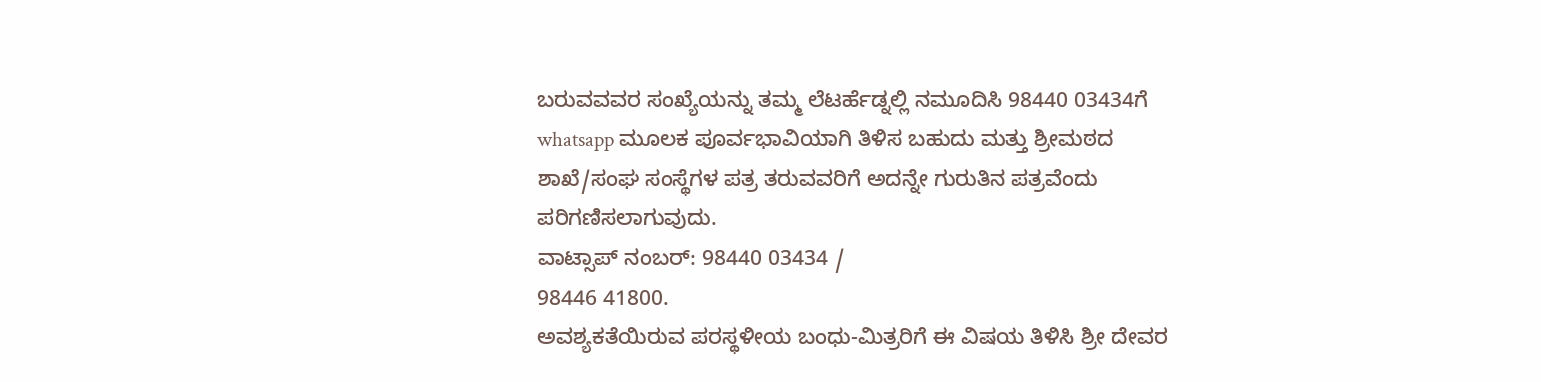ಬರುವವವರ ಸಂಖ್ಯೆಯನ್ನು ತಮ್ಮ ಲೆಟರ್ಹೆಡ್ನಲ್ಲಿ ನಮೂದಿಸಿ 98440 03434ಗೆ whatsapp ಮೂಲಕ ಪೂರ್ವಭಾವಿಯಾಗಿ ತಿಳಿಸ ಬಹುದು ಮತ್ತು ಶ್ರೀಮಠದ ಶಾಖೆ/ಸಂಘ ಸಂಸ್ಥೆಗಳ ಪತ್ರ ತರುವವರಿಗೆ ಅದನ್ನೇ ಗುರುತಿನ ಪತ್ರವೆಂದು ಪರಿಗಣಿಸಲಾಗುವುದು.
ವಾಟ್ಸಾಪ್ ನಂಬರ್: 98440 03434 /
98446 41800.
ಅವಶ್ಯಕತೆಯಿರುವ ಪರಸ್ಥಳೀಯ ಬಂಧು-ಮಿತ್ರರಿಗೆ ಈ ವಿಷಯ ತಿಳಿಸಿ ಶ್ರೀ ದೇವರ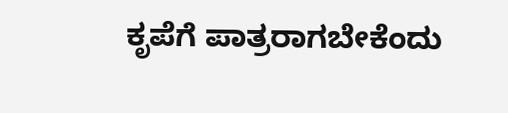ಕೃಪೆಗೆ ಪಾತ್ರರಾಗಬೇಕೆಂದು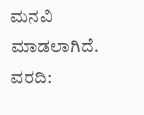ಮನವಿ ಮಾಡಲಾಗಿದೆ.
ವರದಿ: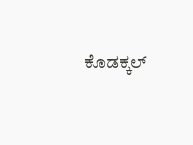ಕೊಡಕ್ಕಲ್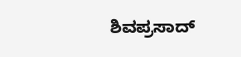ಶಿವಪ್ರಸಾದ್